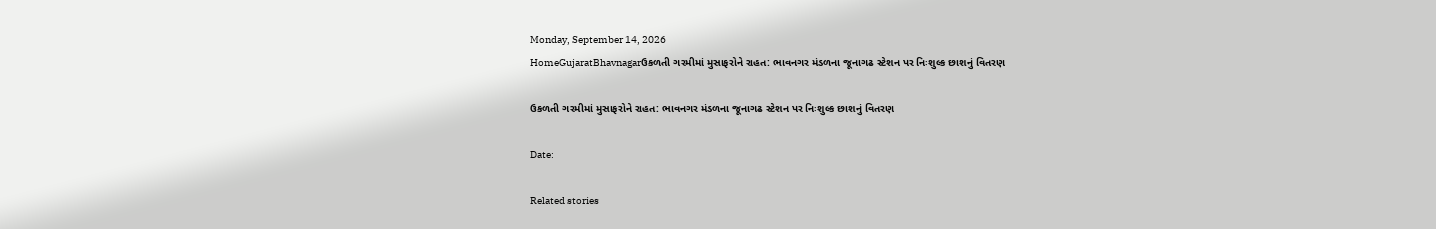Monday, September 14, 2026
HomeGujaratBhavnagarઉકળતી ગરમીમાં મુસાફરોને રાહત: ભાવનગર મંડળના જૂનાગઢ સ્ટેશન પર નિઃશુલ્ક છાશનું વિતરણ

ઉકળતી ગરમીમાં મુસાફરોને રાહત: ભાવનગર મંડળના જૂનાગઢ સ્ટેશન પર નિઃશુલ્ક છાશનું વિતરણ

Date:

Related stories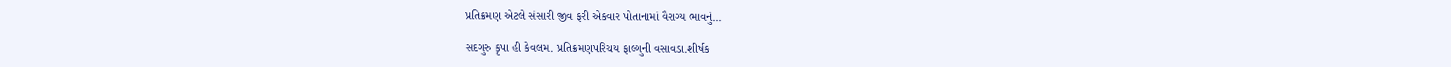પ્રતિક્રમણ એટલે સંસારી જીવ ફરી એકવાર પોતાનામાં વૈરાગ્ય ભાવનું...

સદગુરુ કૃપા હી કેવલમ. પ્રતિક્રમણપરિચય ફાલ્ગુની વસાવડા.શીર્ષક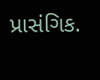પ્રાસંગિક.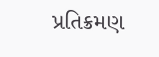પ્રતિક્રમણ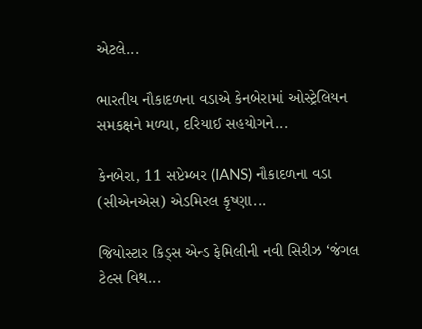એટલે...

ભારતીય નૌકાદળના વડાએ કેનબેરામાં ઓસ્ટ્રેલિયન સમકક્ષને મળ્યા, દરિયાઈ સહયોગને...

કેનબેરા, 11 સપ્ટેમ્બર (IANS) નૌકાદળના વડા (સીએનએસ) એડમિરલ કૃષ્ણા...

જિયોસ્ટાર કિડ્સ એન્ડ ફેમિલીની નવી સિરીઝ ‘જંગલ ટેલ્સ વિથ...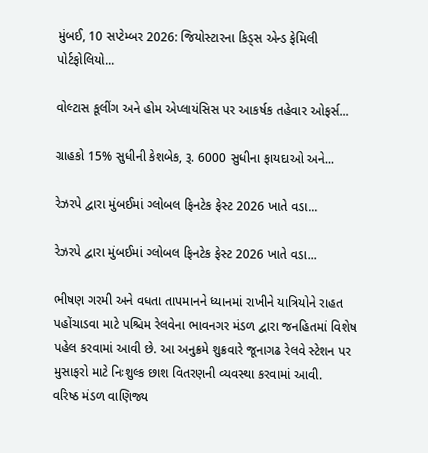મુંબઈ, 10 સપ્ટેમ્બર 2026: જિયોસ્ટારના કિડ્સ એન્ડ ફેમિલી પોર્ટફોલિયો...

વોલ્ટાસ કૂલીંગ અને હોમ એપ્લાયંસિસ પર આકર્ષક તહેવાર ઓફર્સ...

ગ્રાહકો 15% સુધીની કેશબેક, રૂ. 6000 સુધીના ફાયદાઓ અને...

રેઝરપે દ્વારા મુંબઈમાં ગ્લોબલ ફિનટેક ફેસ્ટ 2026 ખાતે વડા...

રેઝરપે દ્વારા મુંબઈમાં ગ્લોબલ ફિનટેક ફેસ્ટ 2026 ખાતે વડા...

ભીષણ ગરમી અને વધતા તાપમાનને ધ્યાનમાં રાખીને યાત્રિયોને રાહત પહોંચાડવા માટે પશ્ચિમ રેલવેના ભાવનગર મંડળ દ્વારા જનહિતમાં વિશેષ પહેલ કરવામાં આવી છે. આ અનુક્રમે શુક્રવારે જૂનાગઢ રેલવે સ્ટેશન પર મુસાફરો માટે નિઃશુલ્ક છાશ વિતરણની વ્યવસ્થા કરવામાં આવી.
વરિષ્ઠ મંડળ વાણિજ્ય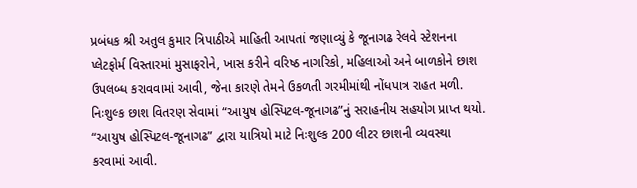પ્રબંધક શ્રી અતુલ કુમાર ત્રિપાઠીએ માહિતી આપતાં જણાવ્યું કે જૂનાગઢ રેલવે સ્ટેશનના પ્લેટફોર્મ વિસ્તારમાં મુસાફરોને, ખાસ કરીને વરિષ્ઠ નાગરિકો, મહિલાઓ અને બાળકોને છાશ ઉપલબ્ધ કરાવવામાં આવી, જેના કારણે તેમને ઉકળતી ગરમીમાંથી નોંધપાત્ર રાહત મળી.
નિઃશુલ્ક છાશ વિતરણ સેવામાં “આયુષ હોસ્પિટલ-જૂનાગઢ”નું સરાહનીય સહયોગ પ્રાપ્ત થયો. “આયુષ હોસ્પિટલ-જૂનાગઢ” દ્વારા યાત્રિયો માટે નિઃશુલ્ક 200 લીટર છાશની વ્યવસ્થા કરવામાં આવી.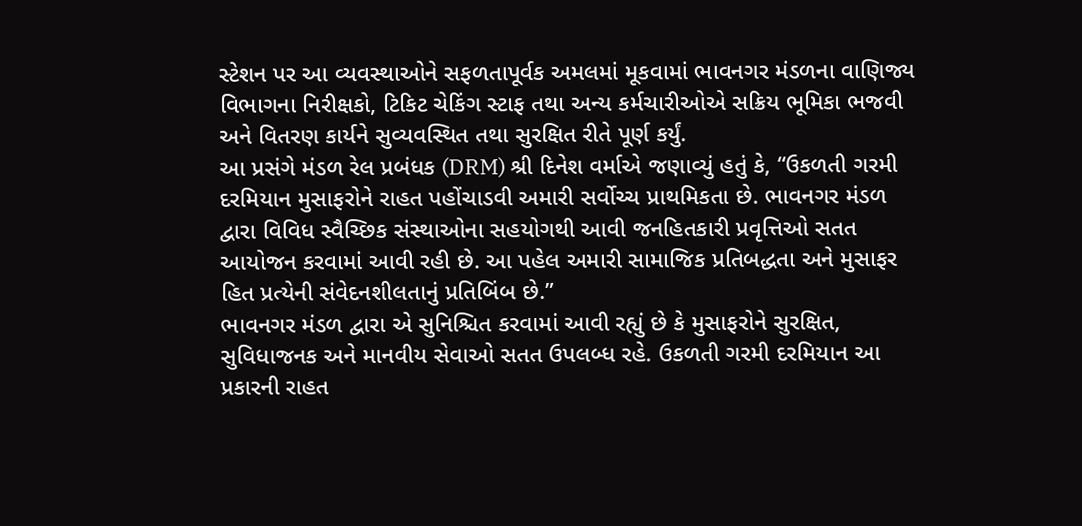સ્ટેશન પર આ વ્યવસ્થાઓને સફળતાપૂર્વક અમલમાં મૂકવામાં ભાવનગર મંડળના વાણિજ્ય વિભાગના નિરીક્ષકો, ટિકિટ ચેકિંગ સ્ટાફ તથા અન્ય કર્મચારીઓએ સક્રિય ભૂમિકા ભજવી અને વિતરણ કાર્યને સુવ્યવસ્થિત તથા સુરક્ષિત રીતે પૂર્ણ કર્યું.
આ પ્રસંગે મંડળ રેલ પ્રબંધક (DRM) શ્રી દિનેશ વર્માએ જણાવ્યું હતું કે, “ઉકળતી ગરમી દરમિયાન મુસાફરોને રાહત પહોંચાડવી અમારી સર્વોચ્ચ પ્રાથમિકતા છે. ભાવનગર મંડળ દ્વારા વિવિધ સ્વૈચ્છિક સંસ્થાઓના સહયોગથી આવી જનહિતકારી પ્રવૃત્તિઓ સતત આયોજન કરવામાં આવી રહી છે. આ પહેલ અમારી સામાજિક પ્રતિબદ્ધતા અને મુસાફર હિત પ્રત્યેની સંવેદનશીલતાનું પ્રતિબિંબ છે.”
ભાવનગર મંડળ દ્વારા એ સુનિશ્ચિત કરવામાં આવી રહ્યું છે કે મુસાફરોને સુરક્ષિત, સુવિધાજનક અને માનવીય સેવાઓ સતત ઉપલબ્ધ રહે. ઉકળતી ગરમી દરમિયાન આ પ્રકારની રાહત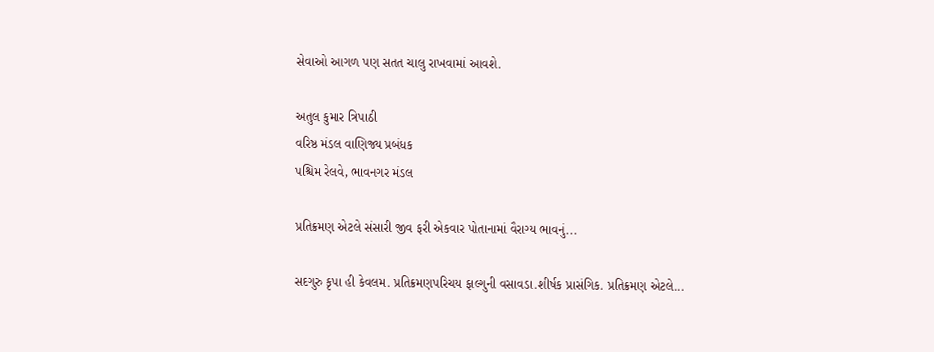સેવાઓ આગળ પણ સતત ચાલુ રાખવામાં આવશે.

અતુલ કુમાર ત્રિપાઠી
વરિષ્ઠ મંડલ વાણિજ્ય પ્રબંધક
પશ્ચિમ રેલવે‚ ભાવનગર મંડલ

પ્રતિક્રમણ એટલે સંસારી જીવ ફરી એકવાર પોતાનામાં વૈરાગ્ય ભાવનું...

સદગુરુ કૃપા હી કેવલમ. પ્રતિક્રમણપરિચય ફાલ્ગુની વસાવડા.શીર્ષક પ્રાસંગિક. પ્રતિક્રમણ એટલે...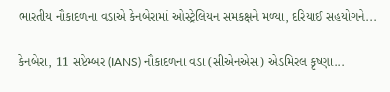ભારતીય નૌકાદળના વડાએ કેનબેરામાં ઓસ્ટ્રેલિયન સમકક્ષને મળ્યા, દરિયાઈ સહયોગને...

કેનબેરા, 11 સપ્ટેમ્બર (IANS) નૌકાદળના વડા (સીએનએસ) એડમિરલ કૃષ્ણા...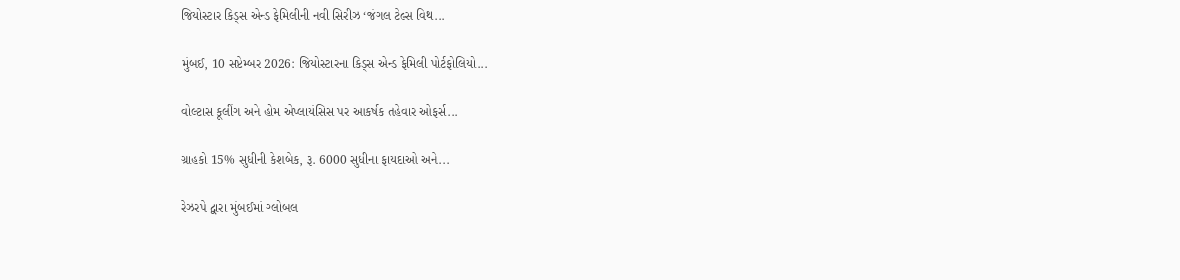જિયોસ્ટાર કિડ્સ એન્ડ ફેમિલીની નવી સિરીઝ ‘જંગલ ટેલ્સ વિથ...

મુંબઈ, 10 સપ્ટેમ્બર 2026: જિયોસ્ટારના કિડ્સ એન્ડ ફેમિલી પોર્ટફોલિયો...

વોલ્ટાસ કૂલીંગ અને હોમ એપ્લાયંસિસ પર આકર્ષક તહેવાર ઓફર્સ...

ગ્રાહકો 15% સુધીની કેશબેક, રૂ. 6000 સુધીના ફાયદાઓ અને...

રેઝરપે દ્વારા મુંબઈમાં ગ્લોબલ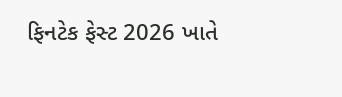ફિનટેક ફેસ્ટ 2026 ખાતે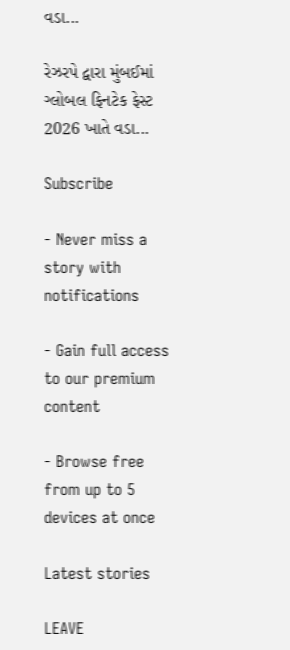વડા...

રેઝરપે દ્વારા મુંબઈમાં ગ્લોબલ ફિનટેક ફેસ્ટ 2026 ખાતે વડા...

Subscribe

- Never miss a story with notifications

- Gain full access to our premium content

- Browse free from up to 5 devices at once

Latest stories

LEAVE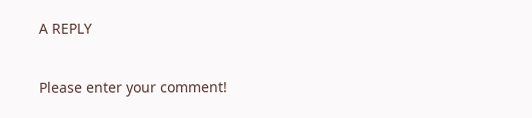A REPLY

Please enter your comment!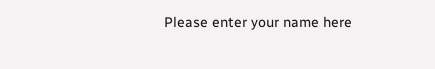Please enter your name here